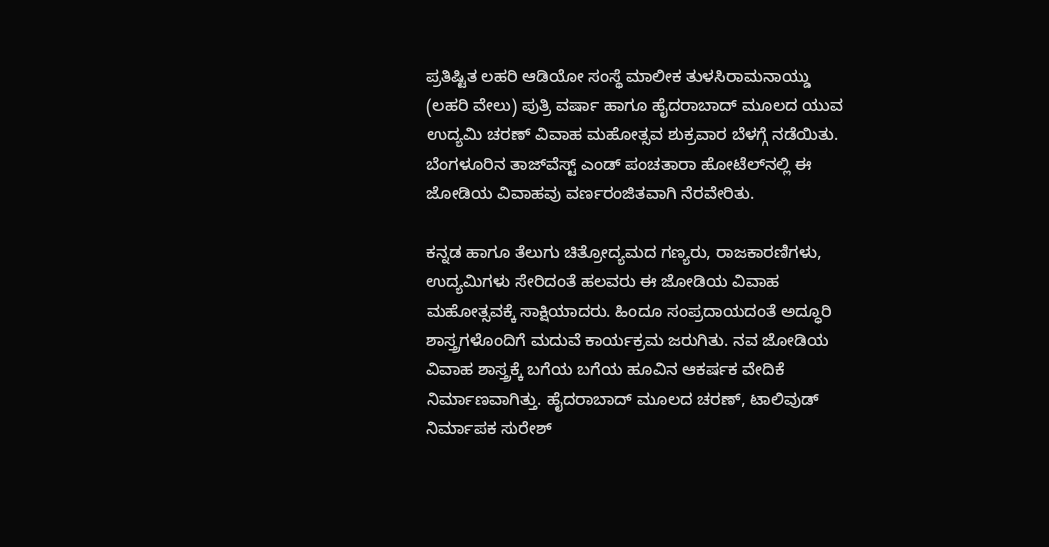ಪ್ರತಿಷ್ಟಿತ ಲಹರಿ ಆಡಿಯೋ ಸಂಸ್ಥೆ ಮಾಲೀಕ ತುಳಸಿರಾಮನಾಯ್ಡು (ಲಹರಿ ವೇಲು) ಪುತ್ರಿ ವರ್ಷಾ ಹಾಗೂ ಹೈದರಾಬಾದ್‌ ಮೂಲದ ಯುವ ಉದ್ಯಮಿ ಚರಣ್‌ ವಿವಾಹ ಮಹೋತ್ಸವ ಶುಕ್ರವಾರ ಬೆಳಗ್ಗೆ ನಡೆಯಿತು. ಬೆಂಗಳೂರಿನ ತಾಜ್‌ವೆಸ್ಟ್‌ ಎಂಡ್‌ ಪಂಚತಾರಾ ಹೋಟೆಲ್‌ನಲ್ಲಿ ಈ ಜೋಡಿಯ ವಿವಾಹವು ವರ್ಣರಂಜಿತವಾಗಿ ನೆರವೇರಿತು.

ಕನ್ನಡ ಹಾಗೂ ತೆಲುಗು ಚಿತ್ರೋದ್ಯಮದ ಗಣ್ಯರು, ರಾಜಕಾರಣಿಗಳು, ಉದ್ಯಮಿಗಳು ಸೇರಿದಂತೆ ಹಲವರು ಈ ಜೋಡಿಯ ವಿವಾಹ ಮಹೋತ್ಸವಕ್ಕೆ ಸಾಕ್ಷಿಯಾದರು. ಹಿಂದೂ ಸಂಪ್ರದಾಯದಂತೆ ಅದ್ಧೂರಿ ಶಾಸ್ತ್ರಗಳೊಂದಿಗೆ ಮದುವೆ ಕಾರ್ಯಕ್ರಮ ಜರುಗಿತು. ನವ ಜೋಡಿಯ ವಿವಾಹ ಶಾಸ್ತ್ರಕ್ಕೆ ಬಗೆಯ ಬಗೆಯ ಹೂವಿನ ಆಕರ್ಷಕ ವೇದಿಕೆ ನಿರ್ಮಾಣವಾಗಿತ್ತು. ಹೈದರಾಬಾದ್‌ ಮೂಲದ ಚರಣ್‌, ಟಾಲಿವುಡ್‌ ನಿರ್ಮಾಪಕ ಸುರೇಶ್‌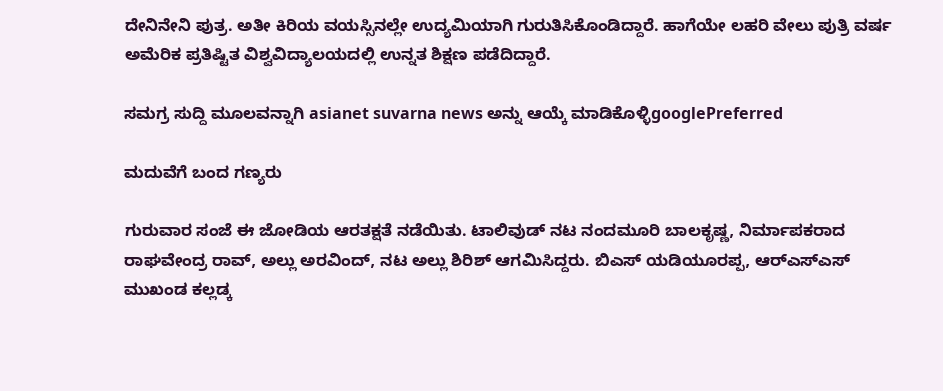ದೇನಿನೇನಿ ಪುತ್ರ. ಅತೀ ಕಿರಿಯ ವಯಸ್ಸಿನಲ್ಲೇ ಉದ್ಯಮಿಯಾಗಿ ಗುರುತಿಸಿಕೊಂಡಿದ್ದಾರೆ. ಹಾಗೆಯೇ ಲಹರಿ ವೇಲು ಪುತ್ರಿ ವರ್ಷ ಅಮೆರಿಕ ಪ್ರತಿಷ್ಟಿತ ವಿಶ್ವವಿದ್ಯಾಲಯದಲ್ಲಿ ಉನ್ನತ ಶಿಕ್ಷಣ ಪಡೆದಿದ್ದಾರೆ.

ಸಮಗ್ರ ಸುದ್ದಿ ಮೂಲವನ್ನಾಗಿ asianet suvarna news ಅನ್ನು ಆಯ್ಕೆ ಮಾಡಿಕೊಳ್ಳಿgooglePreferred

ಮದುವೆಗೆ ಬಂದ ಗಣ್ಯರು

ಗುರುವಾರ ಸಂಜೆ ಈ ಜೋಡಿಯ ಆರತಕ್ಷತೆ ನಡೆಯಿತು. ಟಾಲಿವುಡ್‌ ನಟ ನಂದಮೂರಿ ಬಾಲಕೃಷ್ಣ, ನಿರ್ಮಾಪಕರಾದ ರಾಘವೇಂದ್ರ ರಾವ್‌, ಅಲ್ಲು ಅರವಿಂದ್‌, ನಟ ಅಲ್ಲು ಶಿರಿಶ್‌ ಆಗಮಿಸಿದ್ದರು. ಬಿಎಸ್‌ ಯಡಿಯೂರಪ್ಪ, ಆರ್‌ಎಸ್‌ಎಸ್‌ ಮುಖಂಡ ಕಲ್ಲಡ್ಕ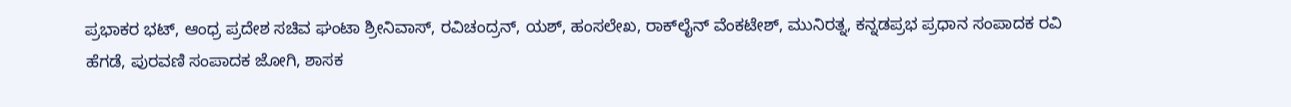ಪ್ರಭಾಕರ ಭಟ್‌, ಆಂಧ್ರ ಪ್ರದೇಶ ಸಚಿವ ಘಂಟಾ ಶ್ರೀನಿವಾಸ್‌, ರವಿಚಂದ್ರನ್‌, ಯಶ್‌, ಹಂಸಲೇಖ, ರಾಕ್‌ಲೈನ್‌ ವೆಂಕಟೇಶ್‌, ಮುನಿರತ್ನ, ಕನ್ನಡಪ್ರಭ ಪ್ರಧಾನ ಸಂಪಾದಕ ರವಿ ಹೆಗಡೆ, ಪುರವಣಿ ಸಂಪಾದಕ ಜೋಗಿ, ಶಾಸಕ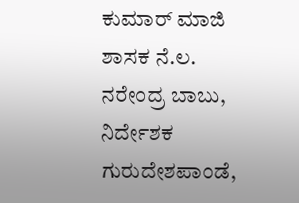ಕುಮಾರ್‌ ಮಾಜಿ ಶಾಸಕ ನೆ.ಲ. ನರೇಂದ್ರ ಬಾಬು, ನಿರ್ದೇಶಕ ಗುರುದೇಶಪಾಂಡೆ,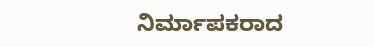ನಿರ್ಮಾಪಕರಾದ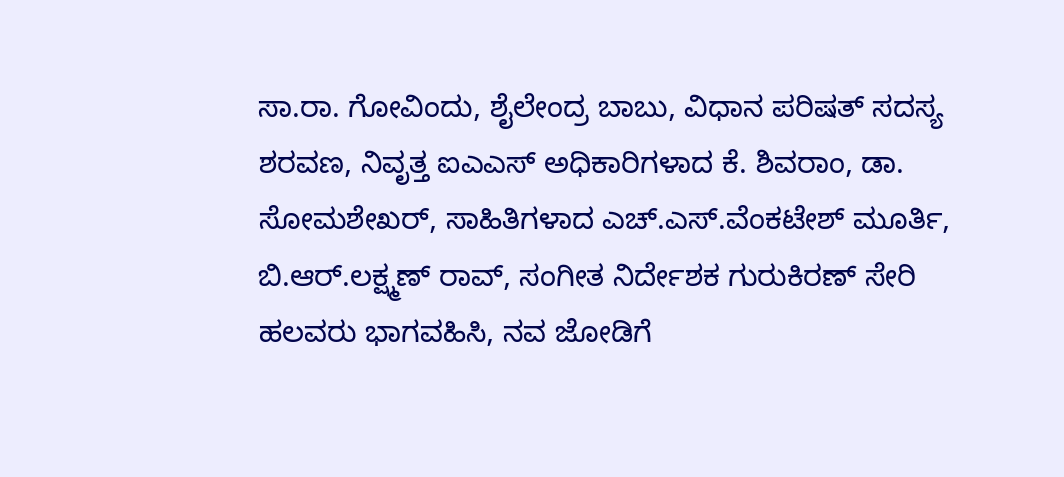ಸಾ.ರಾ. ಗೋವಿಂದು, ಶೈಲೇಂದ್ರ ಬಾಬು, ವಿಧಾನ ಪರಿಷತ್‌ ಸದಸ್ಯ ಶರವಣ, ನಿವೃತ್ತ ಐಎಎಸ್‌ ಅಧಿಕಾರಿಗಳಾದ ಕೆ. ಶಿವರಾಂ, ಡಾ. ಸೋಮಶೇಖರ್‌, ಸಾಹಿತಿಗಳಾದ ಎಚ್‌.ಎಸ್‌.ವೆಂಕಟೇಶ್‌ ಮೂರ್ತಿ, ಬಿ.ಆರ್‌.ಲಕ್ಷ್ಮಣ್‌ ರಾವ್‌, ಸಂಗೀತ ನಿರ್ದೇಶಕ ಗುರುಕಿರಣ್‌ ಸೇರಿ ಹಲವರು ಭಾಗವಹಿಸಿ, ನವ ಜೋಡಿಗೆ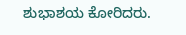ಶುಭಾಶಯ ಕೋರಿದರು.